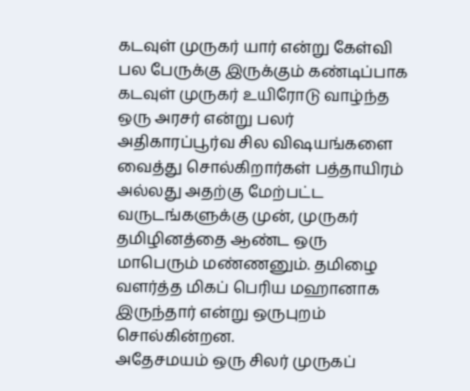கடவுள் முருகர் யார் என்று கேள்வி பல பேருக்கு இருக்கும் கண்டிப்பாக கடவுள் முருகர் உயிரோடு வாழ்ந்த ஒரு அரசர் என்று பலர் அதிகாரப்பூர்வ சில விஷயங்களை வைத்து சொல்கிறார்கள் பத்தாயிரம் அல்லது அதற்கு மேற்பட்ட வருடங்களுக்கு முன், முருகர் தமிழினத்தை ஆண்ட ஒரு மாபெரும் மண்ணனும். தமிழை வளர்த்த மிகப் பெரிய மஹானாக இருந்தார் என்று ஒருபுறம் சொல்கின்றன.
அதேசமயம் ஒரு சிலர் முருகப்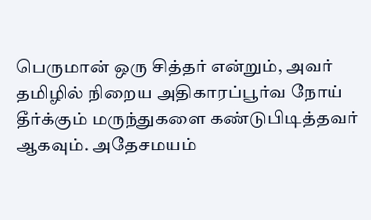பெருமான் ஒரு சித்தர் என்றும், அவர் தமிழில் நிறைய அதிகாரப்பூர்வ நோய் தீர்க்கும் மருந்துகளை கண்டுபிடித்தவர் ஆகவும். அதேசமயம்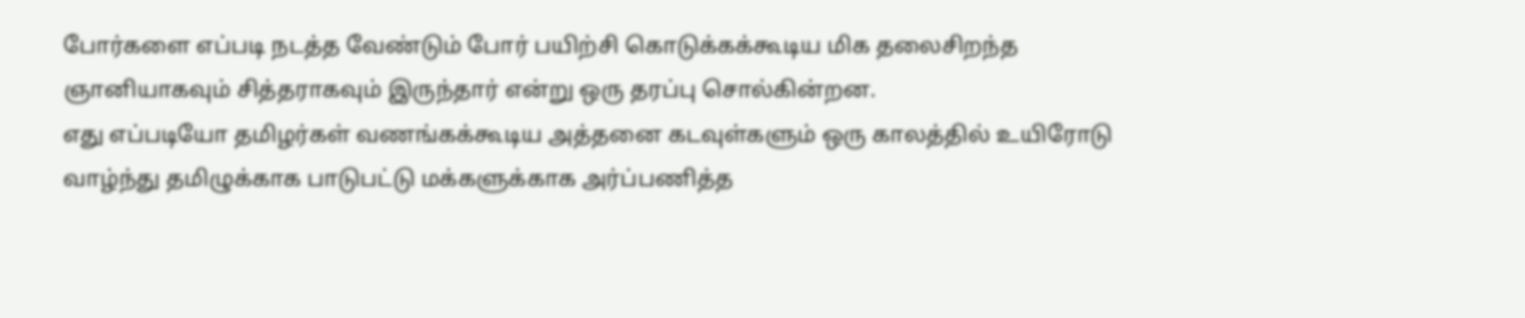போர்களை எப்படி நடத்த வேண்டும் போர் பயிற்சி கொடுக்கக்கூடிய மிக தலைசிறந்த ஞானியாகவும் சித்தராகவும் இருந்தார் என்று ஒரு தரப்பு சொல்கின்றன.
எது எப்படியோ தமிழர்கள் வணங்கக்கூடிய அத்தனை கடவுள்களும் ஒரு காலத்தில் உயிரோடு வாழ்ந்து தமிழுக்காக பாடுபட்டு மக்களுக்காக அர்ப்பணித்த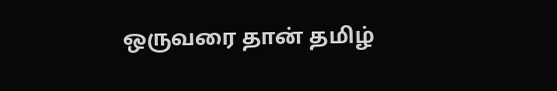ஒருவரை தான் தமிழ்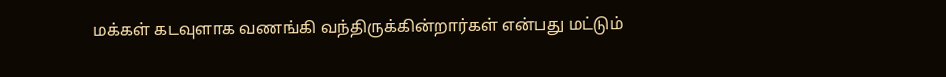மக்கள் கடவுளாக வணங்கி வந்திருக்கின்றார்கள் என்பது மட்டும்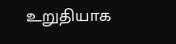உறுதியாக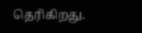தெரிகிறது.